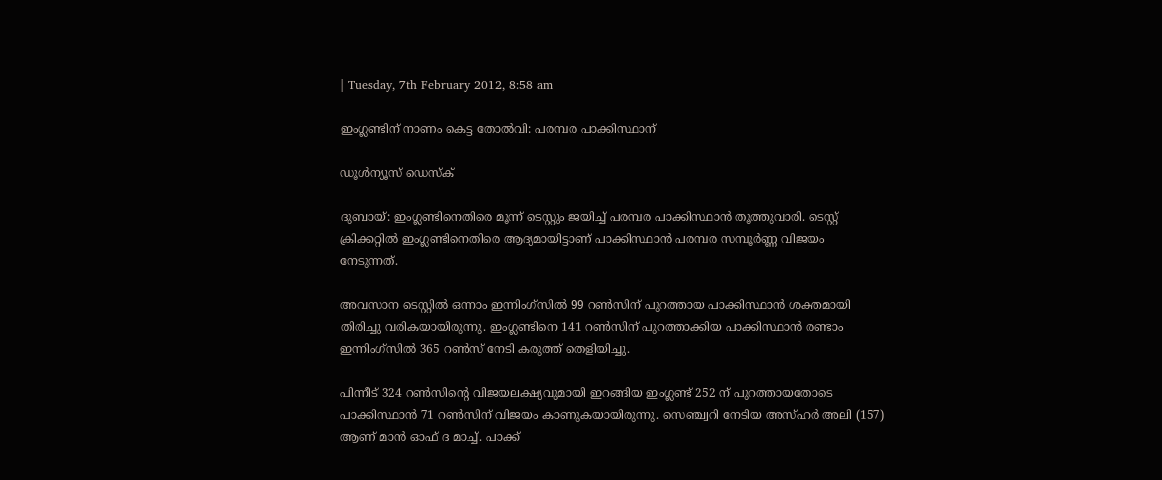| Tuesday, 7th February 2012, 8:58 am

ഇംഗ്ലണ്ടിന് നാണം കെട്ട തോല്‍വി: പരമ്പര പാക്കിസ്ഥാന്

ഡൂള്‍ന്യൂസ് ഡെസ്‌ക്

ദുബായ്: ഇംഗ്ലണ്ടിനെതിരെ മൂന്ന് ടെസ്റ്റും ജയിച്ച് പരമ്പര പാക്കിസ്ഥാന്‍ തൂത്തുവാരി. ടെസ്റ്റ് ക്രിക്കറ്റില്‍ ഇംഗ്ലണ്ടിനെതിരെ ആദ്യമായിട്ടാണ് പാക്കിസ്ഥാന്‍ പരമ്പര സമ്പൂര്‍ണ്ണ വിജയം നേടുന്നത്.

അവസാന ടെസ്റ്റില്‍ ഒന്നാം ഇന്നിംഗ്‌സില്‍ 99 റണ്‍സിന് പുറത്തായ പാക്കിസ്ഥാന്‍ ശക്തമായി തിരിച്ചു വരികയായിരുന്നു. ഇംഗ്ലണ്ടിനെ 141 റണ്‍സിന് പുറത്താക്കിയ പാക്കിസ്ഥാന്‍ രണ്ടാം ഇന്നിംഗ്‌സില്‍ 365 റണ്‍സ് നേടി കരുത്ത് തെളിയിച്ചു.

പിന്നീട് 324 റണ്‍സിന്റെ വിജയലക്ഷ്യവുമായി ഇറങ്ങിയ ഇംഗ്ലണ്ട് 252 ന് പുറത്തായതോടെ പാക്കിസ്ഥാന്‍ 71 റണ്‍സിന് വിജയം കാണുകയായിരുന്നു. സെഞ്ച്വറി നേടിയ അസ്ഹര്‍ അലി (157) ആണ് മാന്‍ ഓഫ് ദ മാച്ച്. പാക്ക്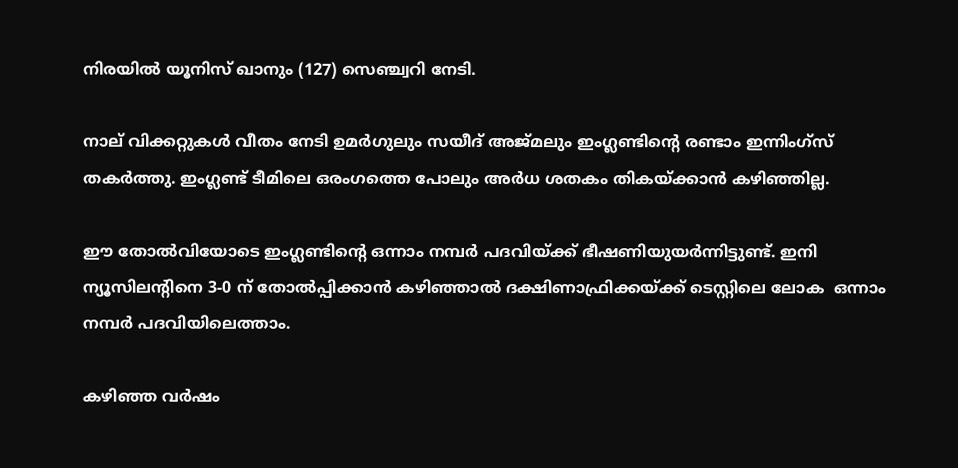നിരയില്‍ യൂനിസ് ഖാനും (127) സെഞ്ച്വറി നേടി.

നാല് വിക്കറ്റുകള്‍ വീതം നേടി ഉമര്‍ഗുലും സയീദ് അജ്മലും ഇംഗ്ലണ്ടിന്റെ രണ്ടാം ഇന്നിംഗ്‌സ് തകര്‍ത്തു. ഇംഗ്ലണ്ട് ടീമിലെ ഒരംഗത്തെ പോലും അര്‍ധ ശതകം തികയ്ക്കാന്‍ കഴിഞ്ഞില്ല.

ഈ തോല്‍വിയോടെ ഇംഗ്ലണ്ടിന്റെ ഒന്നാം നമ്പര്‍ പദവിയ്ക്ക് ഭീഷണിയുയര്‍ന്നിട്ടുണ്ട്. ഇനി ന്യൂസിലന്റിനെ 3-0 ന് തോല്‍പ്പിക്കാന്‍ കഴിഞ്ഞാല്‍ ദക്ഷിണാഫ്രിക്കയ്ക്ക് ടെസ്റ്റിലെ ലോക  ഒന്നാം നമ്പര്‍ പദവിയിലെത്താം.

കഴിഞ്ഞ വര്‍ഷം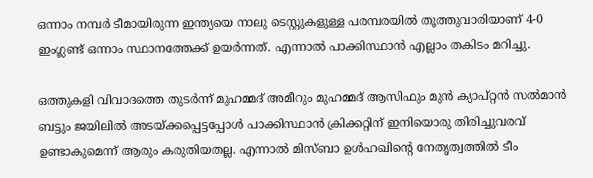ഒന്നാം നമ്പര്‍ ടീമായിരുന്ന ഇന്ത്യയെ നാലു ടെസ്റ്റുകളുള്ള പരമ്പരയില്‍ തൂത്തുവാരിയാണ് 4-0 ഇംഗ്ലണ്ട് ഒന്നാം സ്ഥാനത്തേക്ക് ഉയര്‍ന്നത്. എന്നാല്‍ പാക്കിസ്ഥാന്‍ എല്ലാം തകിടം മറിച്ചു.

ഒത്തുകളി വിവാദത്തെ തുടര്‍ന്ന് മുഹമ്മദ് അമീറും മുഹമ്മദ് ആസിഫും മുന്‍ ക്യാപ്റ്റന്‍ സല്‍മാന്‍ ബട്ടും ജയിലില്‍ അടയ്ക്കപ്പെട്ടപ്പോള്‍ പാക്കിസ്ഥാന്‍ ക്രിക്കറ്റിന് ഇനിയൊരു തിരിച്ചുവരവ് ഉണ്ടാകുമെന്ന് ആരും കരുതിയതല്ല. എന്നാല്‍ മിസ്ബാ ഉള്‍ഹഖിന്റെ നേതൃത്വത്തില്‍ ടീം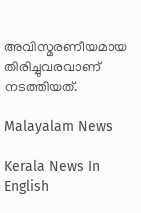അവിസ്മരണീയമായ തിരിച്ചുവരവാണ് നടത്തിയത്.

Malayalam News

Kerala News In English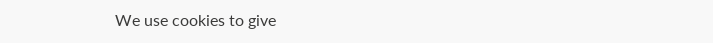We use cookies to give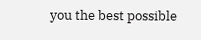you the best possible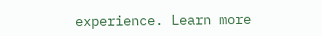experience. Learn more